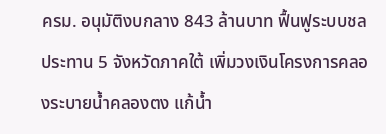ครม. อนุมัติงบกลาง 843 ล้านบาท ฟื้นฟูระบบชลประทาน 5 จังหวัดภาคใต้ เพิ่มวงเงินโครงการคลองระบายน้ำคลองตง แก้น้ำ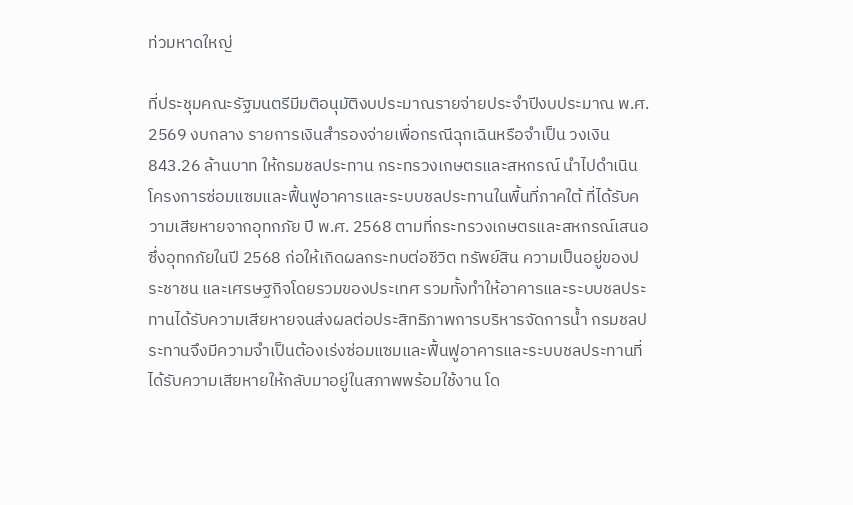ท่วมหาดใหญ่

ที่ประชุมคณะรัฐมนตรีมีมติอนุมัติงบประมาณรายจ่ายประจำปีงบประมาณ พ.ศ. 2569 งบกลาง รายการเงินสำรองจ่ายเพื่อกรณีฉุกเฉินหรือจำเป็น วงเงิน 843.26 ล้านบาท ให้กรมชลประทาน กระทรวงเกษตรและสหกรณ์ นำไปดำเนินโครงการซ่อมแซมและฟื้นฟูอาคารและระบบชลประทานในพื้นที่ภาคใต้ ที่ได้รับความเสียหายจากอุทกภัย ปี พ.ศ. 2568 ตามที่กระทรวงเกษตรและสหกรณ์เสนอ ซึ่งอุทกภัยในปี 2568 ก่อให้เกิดผลกระทบต่อชีวิต ทรัพย์สิน ความเป็นอยู่ของประชาชน และเศรษฐกิจโดยรวมของประเทศ รวมทั้งทำให้อาคารและระบบชลประทานได้รับความเสียหายจนส่งผลต่อประสิทธิภาพการบริหารจัดการน้ำ กรมชลประทานจึงมีความจำเป็นต้องเร่งซ่อมแซมและฟื้นฟูอาคารและระบบชลประทานที่ได้รับความเสียหายให้กลับมาอยู่ในสภาพพร้อมใช้งาน โด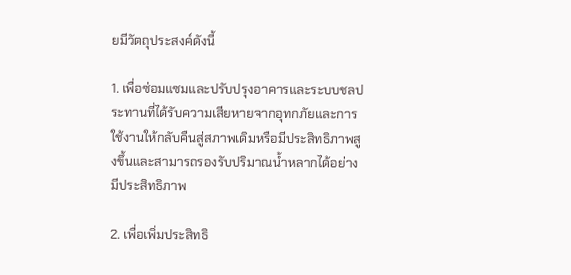ยมีวัตถุประสงค์ดังนี้

1. เพื่อซ่อมแซมและปรับปรุงอาคารและระบบชลประทานที่ได้รับความเสียหายจากอุทกภัยและการใช้งานให้กลับคืนสู่สภาพเดิมหรือมีประสิทธิภาพสูงขึ้นและสามารถรองรับปริมาณน้ำหลากได้อย่างมีประสิทธิภาพ

2. เพื่อเพิ่มประสิทธิ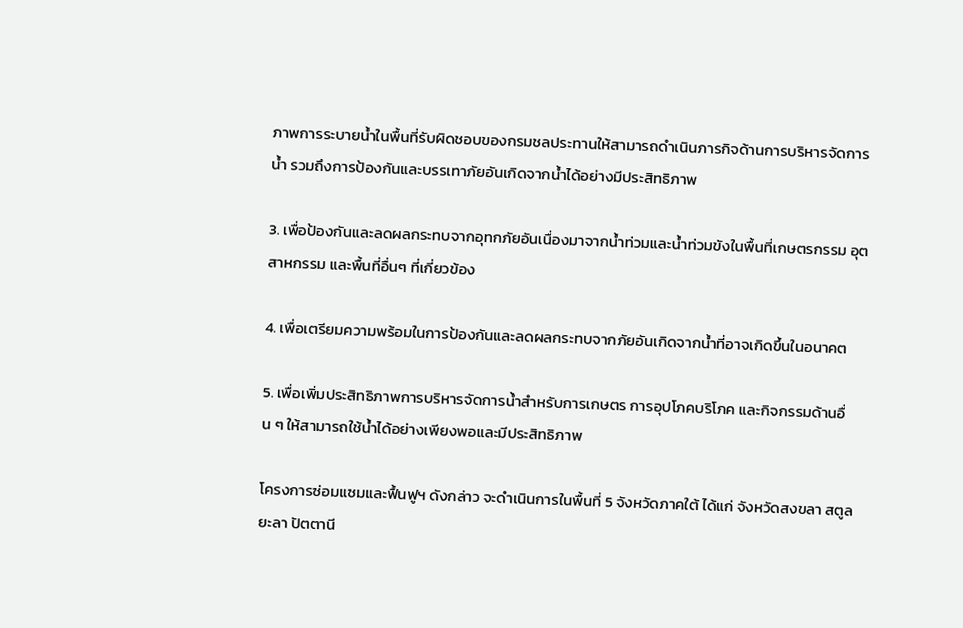ภาพการระบายน้ำในพื้นที่รับผิดชอบของกรมชลประทานให้สามารถดำเนินภารกิจด้านการบริหารจัดการน้ำ รวมถึงการป้องกันและบรรเทาภัยอันเกิดจากน้ำได้อย่างมีประสิทธิภาพ

3. เพื่อป้องกันและลดผลกระทบจากอุทกภัยอันเนื่องมาจากน้ำท่วมและน้ำท่วมขังในพื้นที่เกษตรกรรม อุตสาหกรรม และพื้นที่อื่นๆ ที่เกี่ยวข้อง

4. เพื่อเตรียมความพร้อมในการป้องกันและลดผลกระทบจากภัยอันเกิดจากน้ำที่อาจเกิดขึ้นในอนาคต

5. เพื่อเพิ่มประสิทธิภาพการบริหารจัดการน้ำสำหรับการเกษตร การอุปโภคบริโภค และกิจกรรมด้านอื่น ๆ ให้สามารถใช้น้ำได้อย่างเพียงพอและมีประสิทธิภาพ

โครงการซ่อมแซมและฟื้นฟูฯ ดังกล่าว จะดำเนินการในพื้นที่ 5 จังหวัดภาคใต้ ได้แก่ จังหวัดสงขลา สตูล ยะลา ปัตตานี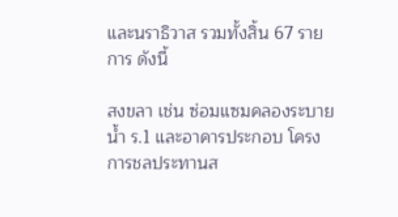และนราธิวาส รวมทั้งสิ้น 67 รายการ ดังนี้

สงขลา เช่น ซ่อมแซมคลองระบายน้ำ ร.1 และอาคารประกอบ โครงการชลประทานส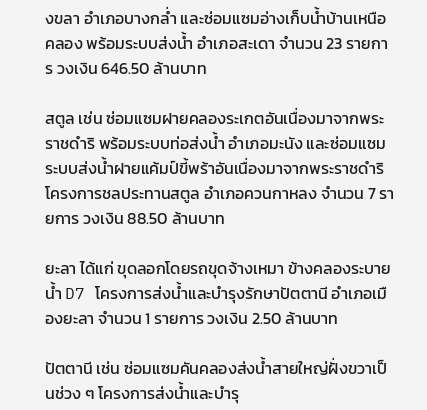งขลา อำเภอบางกล่ำ และซ่อมแซมอ่างเก็บน้ำบ้านเหนือคลอง พร้อมระบบส่งน้ำ อำเภอสะเดา จำนวน 23 รายการ วงเงิน 646.50 ล้านบาท

สตูล เช่น ซ่อมแซมฝายคลองระเกตอันเนื่องมาจากพระราชดำริ พร้อมระบบท่อส่งน้ำ อำเภอมะนัง และซ่อมแซมระบบส่งน้ำฝายแค้มป์ขี้พร้าอันเนื่องมาจากพระราชดำริ โครงการชลประทานสตูล อำเภอควนกาหลง จำนวน 7 รายการ วงเงิน 88.50 ล้านบาท

ยะลา ได้แก่ ขุดลอกโดยรถขุดจ้างเหมา ข้างคลองระบายน้ำ D7 โครงการส่งน้ำและบำรุงรักษาปัตตานี อำเภอเมืองยะลา จำนวน 1 รายการ วงเงิน 2.50 ล้านบาท

ปัตตานี เช่น ซ่อมแซมคันคลองส่งน้ำสายใหญ่ฝั่งขวาเป็นช่วง ๆ โครงการส่งน้ำและบำรุ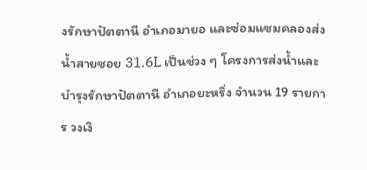งรักษาปัตตานี อำเภอมายอ และซ่อมแซมคลองส่งน้ำสายซอย 31.6L เป็นช่วง ๆ โครงการส่งน้ำและบำรุงรักษาปัตตานี อำเภอยะหริ่ง จำนวน 19 รายการ วงเงิ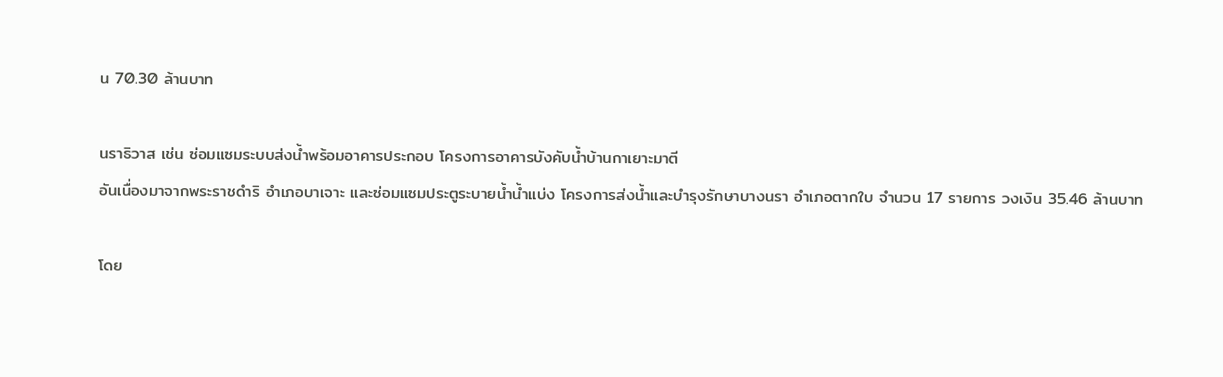น 70.30 ล้านบาท

นราธิวาส เช่น ซ่อมแซมระบบส่งน้ำพร้อมอาคารประกอบ โครงการอาคารบังคับน้ำบ้านกาเยาะมาตี
อันเนื่องมาจากพระราชดำริ อำเภอบาเจาะ และซ่อมแซมประตูระบายน้ำน้ำแบ่ง โครงการส่งน้ำและบำรุงรักษาบางนรา อำเภอตากใบ จำนวน 17 รายการ วงเงิน 35.46 ล้านบาท

โดย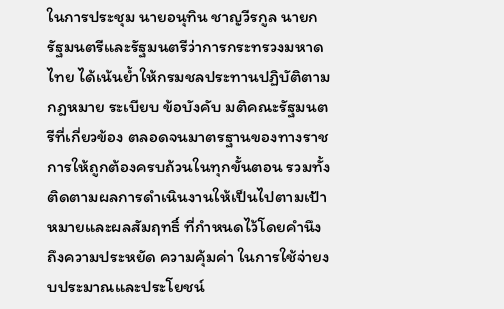ในการประชุม นายอนุทิน ชาญวีรกูล นายกรัฐมนตรีและรัฐมนตรีว่าการกระทรวงมหาดไทย ได้เน้นย้ำให้กรมชลประทานปฏิบัติตามกฎหมาย ระเบียบ ข้อบังคับ มติคณะรัฐมนตรีที่เกี่ยวข้อง ตลอดจนมาตรฐานของทางราชการให้ถูกต้องครบถ้วนในทุกขั้นตอน รวมทั้งติดตามผลการดำเนินงานให้เป็นไปตามเป้าหมายและผลสัมฤทธิ์ ที่กำหนดไว้โดยคำนึงถึงความประหยัด ความคุ้มค่า ในการใช้จ่ายงบประมาณและประโยชน์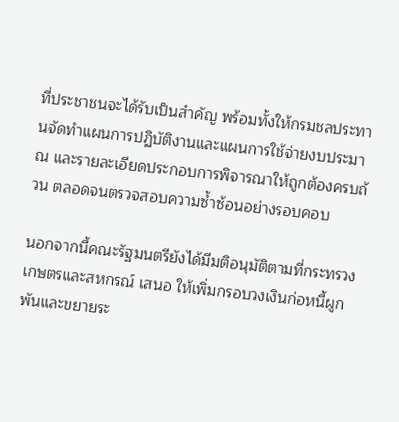ที่ประชาชนจะได้รับเป็นสำคัญ พร้อมทั้งให้กรมชลประทานจัดทำแผนการปฏิบัติงานและแผนการใช้จ่ายงบประมาณ และรายละเอียดประกอบการพิจารณาให้ถูกต้องครบถ้วน ตลอดจนตรวจสอบความซ้ำซ้อนอย่างรอบคอบ

นอกจากนี้คณะรัฐมนตรียังได้มีมติอนุมัติตามที่กระทรวงเกษตรและสหกรณ์ เสนอ ให้เพิ่มกรอบวงเงินก่อหนี้ผูกพันและขยายระ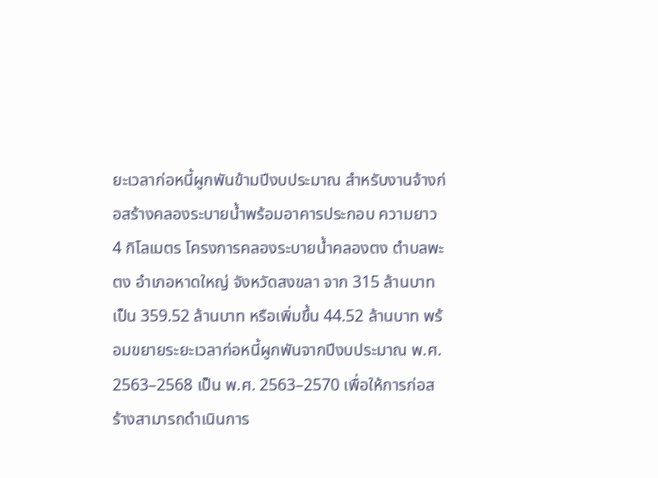ยะเวลาก่อหนี้ผูกพันข้ามปีงบประมาณ สำหรับงานจ้างก่อสร้างคลองระบายน้ำพร้อมอาคารประกอบ ความยาว 4 กิโลเมตร โครงการคลองระบายน้ำคลองตง ตำบลพะตง อำเภอหาดใหญ่ จังหวัดสงขลา จาก 315 ล้านบาท เป็น 359.52 ล้านบาท หรือเพิ่มขึ้น 44.52 ล้านบาท พร้อมขยายระยะเวลาก่อหนี้ผูกพันจากปีงบประมาณ พ.ศ. 2563–2568 เป็น พ.ศ. 2563–2570 เพื่อให้การก่อสร้างสามารถดำเนินการ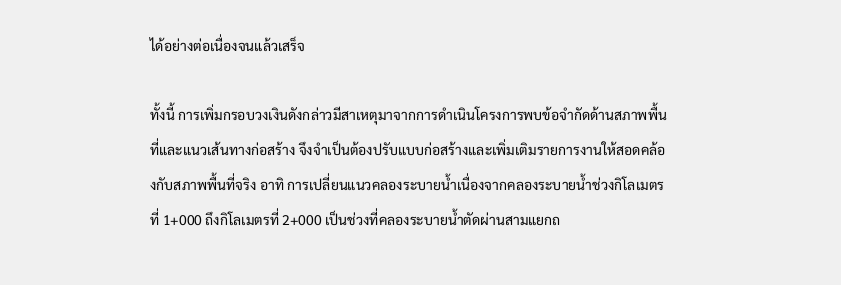ได้อย่างต่อเนื่องจนแล้วเสร็จ

ทั้งนี้ การเพิ่มกรอบวงเงินดังกล่าวมีสาเหตุมาจากการดำเนินโครงการพบข้อจำกัดด้านสภาพพื้นที่และแนวเส้นทางก่อสร้าง จึงจำเป็นต้องปรับแบบก่อสร้างและเพิ่มเติมรายการงานให้สอดคล้องกับสภาพพื้นที่จริง อาทิ การเปลี่ยนแนวคลองระบายน้ำเนื่องจากคลองระบายน้ำช่วงกิโลเมตรที่ 1+000 ถึงกิโลเมตรที่ 2+000 เป็นช่วงที่คลองระบายน้ำตัดผ่านสามแยกถ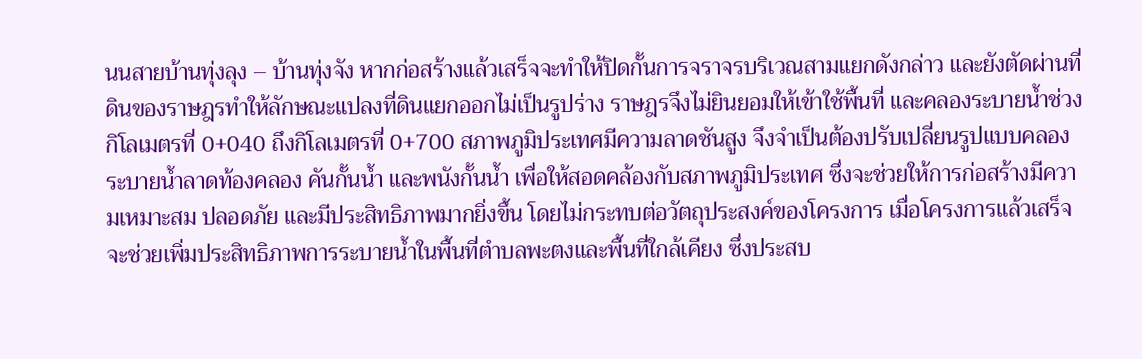นนสายบ้านทุ่งลุง – บ้านทุ่งจัง หากก่อสร้างแล้วเสร็จจะทำให้ปิดกั้นการจราจรบริเวณสามแยกดังกล่าว และยังตัดผ่านที่ดินของราษฎรทำให้ลักษณะแปลงที่ดินแยกออกไม่เป็นรูปร่าง ราษฎรจึงไม่ยินยอมให้เข้าใช้พื้นที่ และคลองระบายน้ำช่วงกิโลเมตรที่ 0+040 ถึงกิโลเมตรที่ 0+700 สภาพภูมิประเทศมีความลาดชันสูง จึงจำเป็นต้องปรับเปลี่ยนรูปแบบคลองระบายน้ำลาดท้องคลอง คันกั้นน้ำ และพนังกั้นน้ำ เพื่อให้สอดคล้องกับสภาพภูมิประเทศ ซึ่งจะช่วยให้การก่อสร้างมีความเหมาะสม ปลอดภัย และมีประสิทธิภาพมากยิ่งขึ้น โดยไม่กระทบต่อวัตถุประสงค์ของโครงการ เมื่อโครงการแล้วเสร็จ จะช่วยเพิ่มประสิทธิภาพการระบายน้ำในพื้นที่ตำบลพะตงและพื้นที่ใกล้เคียง ซึ่งประสบ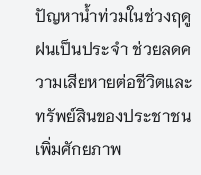ปัญหาน้ำท่วมในช่วงฤดูฝนเป็นประจำ ช่วยลดความเสียหายต่อชีวิตและทรัพย์สินของประชาชน เพิ่มศักยภาพ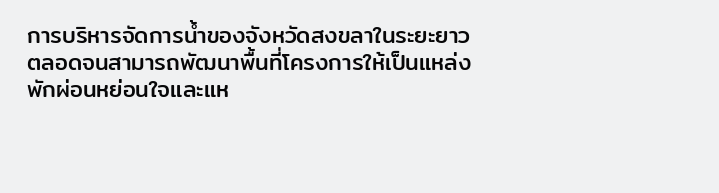การบริหารจัดการน้ำของจังหวัดสงขลาในระยะยาว ตลอดจนสามารถพัฒนาพื้นที่โครงการให้เป็นแหล่งพักผ่อนหย่อนใจและแห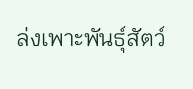ล่งเพาะพันธุ์สัตว์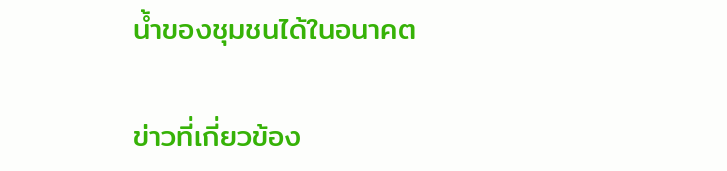น้ำของชุมชนได้ในอนาคต

ข่าวที่เกี่ยวข้อง